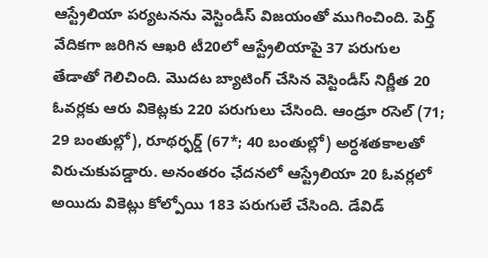ఆస్ట్రేలియా పర్యటనను వెస్టిండీస్ విజయంతో ముగించింది. పెర్త్ వేదికగా జరిగిన ఆఖరి టీ20లో ఆస్ట్రేలియాపై 37 పరుగుల తేడాతో గెలిచింది. మొదట బ్యాటింగ్ చేసిన వెస్టిండీస్ నిర్ణీత 20 ఓవర్లకు ఆరు వికెట్లకు 220 పరుగులు చేసింది. ఆండ్రూ రసెల్ (71; 29 బంతుల్లో), రూథర్ఫర్డ్ (67*; 40 బంతుల్లో) అర్ధశతకాలతో విరుచుకుపడ్డారు. అనంతరం ఛేదనలో ఆస్ట్రేలియా 20 ఓవర్లలో అయిదు వికెట్లు కోల్పోయి 183 పరుగులే చేసింది. డేవిడ్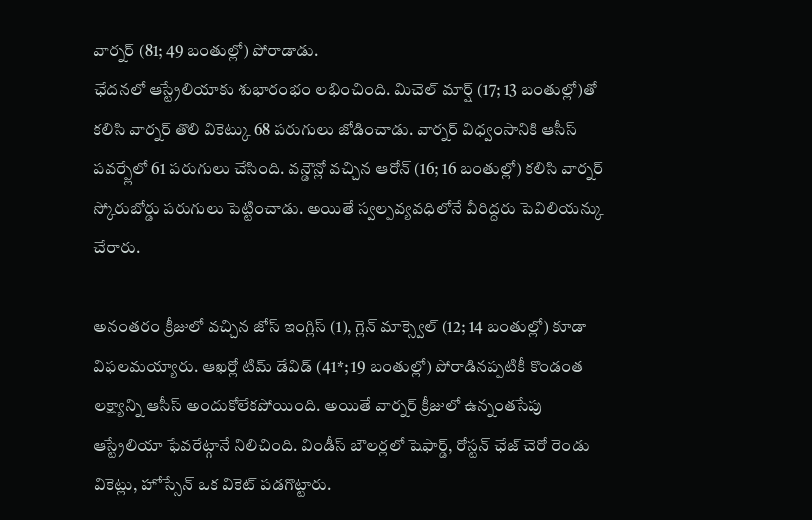వార్నర్ (81; 49 బంతుల్లో) పోరాడాడు.
ఛేదనలో ఆస్ట్రేలియాకు శుభారంభం లభించింది. మిచెల్ మార్ష్ (17; 13 బంతుల్లో)తో కలిసి వార్నర్ తొలి వికెట్కు 68 పరుగులు జోడించాడు. వార్నర్ విధ్వంసానికి ఆసీస్ పవర్ప్లేలో 61 పరుగులు చేసింది. వన్డౌన్లో వచ్చిన ఆరోన్ (16; 16 బంతుల్లో) కలిసి వార్నర్ స్కోరుబోర్డు పరుగులు పెట్టించాడు. అయితే స్వల్పవ్యవధిలోనే వీరిద్దరు పెవిలియన్కు చేరారు.

అనంతరం క్రీజులో వచ్చిన జోస్ ఇంగ్లిస్ (1), గ్లెన్ మాక్స్వెల్ (12; 14 బంతుల్లో) కూడా విఫలమయ్యారు. ఆఖర్లో టిమ్ డేవిడ్ (41*; 19 బంతుల్లో) పోరాడినప్పటికీ కొండంత లక్ష్యాన్ని ఆసీస్ అందుకోలేకపోయింది. అయితే వార్నర్ క్రీజులో ఉన్నంతసేపు ఆస్ట్రేలియా ఫేవరేట్గానే నిలిచింది. విండీస్ బౌలర్లలో షెఫార్డ్, రోస్టన్ ఛేజ్ చెరో రెండు వికెట్లు, హోస్సేన్ ఒక వికెట్ పడగొట్టారు.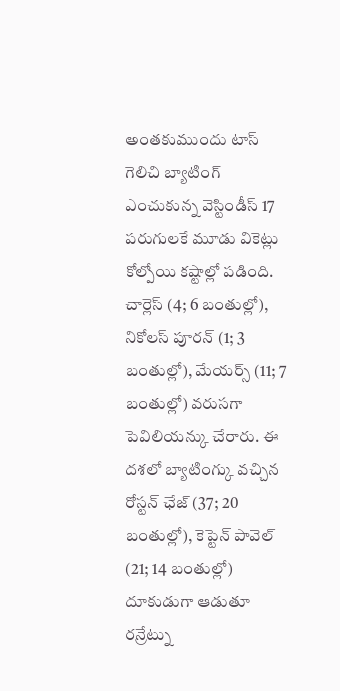అంతకుముందు టాస్ గెలిచి బ్యాటింగ్ ఎంచుకున్న వెస్టిండీస్ 17 పరుగులకే మూడు వికెట్లు కోల్పోయి కష్టాల్లో పడింది. చార్లెస్ (4; 6 బంతుల్లో), నికోలస్ పూరన్ (1; 3 బంతుల్లో), మేయర్స్ (11; 7 బంతుల్లో) వరుసగా పెవిలియన్కు చేరారు. ఈ దశలో బ్యాటింగ్కు వచ్చిన రోస్టన్ ఛేజ్ (37; 20 బంతుల్లో), కెప్టెన్ పావెల్ (21; 14 బంతుల్లో) దూకుడుగా ఆడుతూ రన్రేట్ను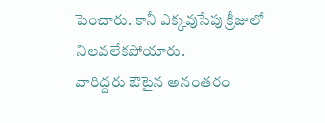పెంచారు. కానీ ఎక్కవుసేపు క్రీజులో నిలవలేకపోయారు.
వారిద్దరు ఔటైన అనంతరం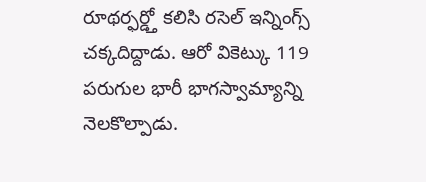రూథర్ఫర్డ్తో కలిసి రసెల్ ఇన్నింగ్స్ చక్కదిద్దాడు. ఆరో వికెట్కు 119 పరుగుల భారీ భాగస్వామ్యాన్ని నెలకొల్పాడు.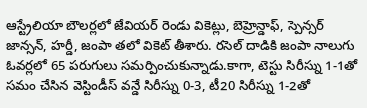ఆస్ట్రేలియా బౌలర్లలో జేవియర్ రెండు వికెట్లు, బెహ్రెన్డాఫ్, స్పెన్సర్ జాన్సన్, హర్డీ, జంపా తలో వికెట్ తీశారు. రసెల్ దాడికి జంపా నాలుగు ఓవర్లలో 65 పరుగులు సమర్పించుకున్నాడు.కాగా, టెస్టు సిరీస్ను 1-1తో సమం చేసిన వెస్టిండీస్ వన్డే సిరీస్ను 0-3, టీ20 సిరీస్ను 1-2తో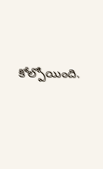కోల్పోయింది.